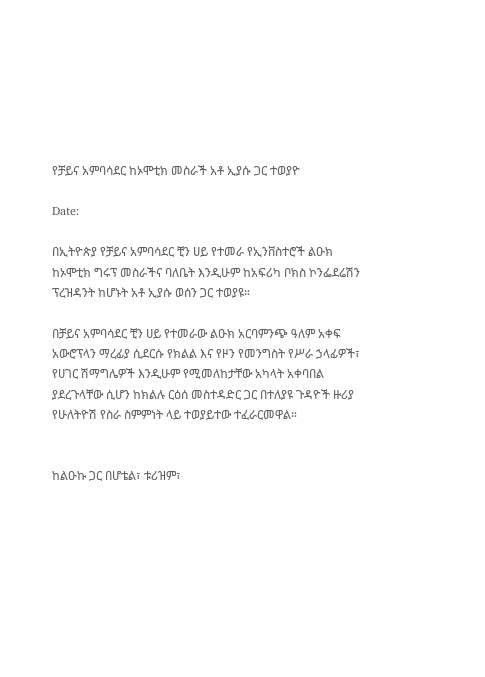የቻይና አምባሳደር ከኦሞቲክ መስራች አቶ ኢያሱ ጋር ተወያዮ

Date:

በኢትዮጵያ የቻይና አምባሳደር ቺን ሀይ የተመራ የኢንቨስተሮች ልዑክ ከኦሞቲክ ግሩፕ መስራችና ባለቤት እንዲሁም ከአፍሪካ ቦክስ ኮንፌደሬሽን ፕረዝዳንት ከሆኑት አቶ ኢያሱ ወሰን ጋር ተወያዩ።

በቻይና አምባሳደር ቺን ሀይ የተመራው ልዑክ አርባምንጭ ዓለም አቀፍ አውሮፕላን ማረፊያ ሲደርሱ የክልል እና የዞን የመንግስት የሥራ ኃላፊዎች፣ የሀገር ሽማግሌዎች እንዲሁም የሚመለከታቸው አካላት አቀባበል ያደረጉላቸው ሲሆን ከክልሉ ርዕሰ መስተዳድር ጋር በተለያዩ ጉዳዮች ዙሪያ የሁለትዮሽ የስራ ስምምነት ላይ ተወያይተው ተፈራርመዋል።


ከልዑኩ ጋር በሆቴል፣ ቱሪዝም፣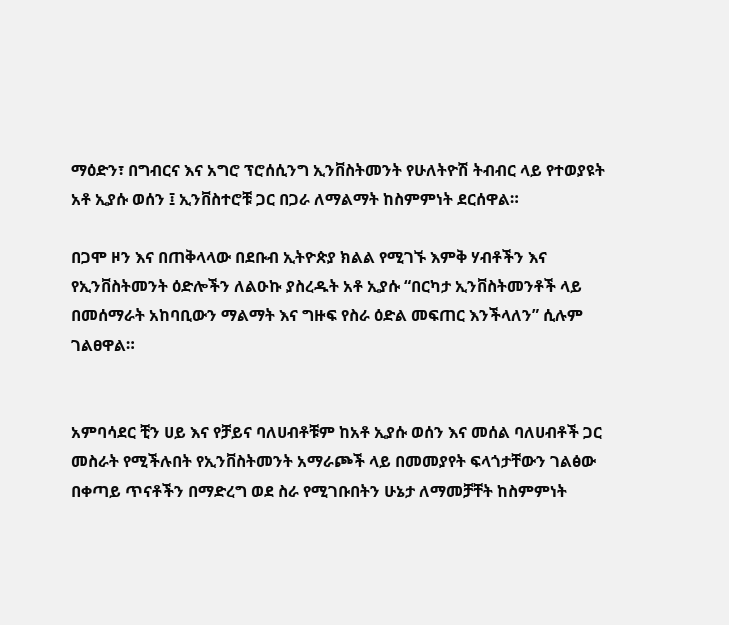ማዕድን፣ በግብርና እና አግሮ ፕሮሰሲንግ ኢንቨስትመንት የሁለትዮሽ ትብብር ላይ የተወያዩት አቶ ኢያሱ ወሰን ፤ ኢንቨስተሮቹ ጋር በጋራ ለማልማት ከስምምነት ደርሰዋል።

በጋሞ ዞን እና በጠቅላላው በደቡብ ኢትዮጵያ ክልል የሚገኙ እምቅ ሃብቶችን እና የኢንቨስትመንት ዕድሎችን ለልዑኩ ያስረዱት አቶ ኢያሱ “በርካታ ኢንቨስትመንቶች ላይ በመሰማራት አከባቢውን ማልማት እና ግዙፍ የስራ ዕድል መፍጠር እንችላለን” ሲሉም ገልፀዋል።


አምባሳደር ቺን ሀይ እና የቻይና ባለሀብቶቹም ከአቶ ኢያሱ ወሰን እና መሰል ባለሀብቶች ጋር መስራት የሚችሉበት የኢንቨስትመንት አማራጮች ላይ በመመያየት ፍላጎታቸውን ገልፅው በቀጣይ ጥናቶችን በማድረግ ወደ ስራ የሚገቡበትን ሁኔታ ለማመቻቸት ከስምምነት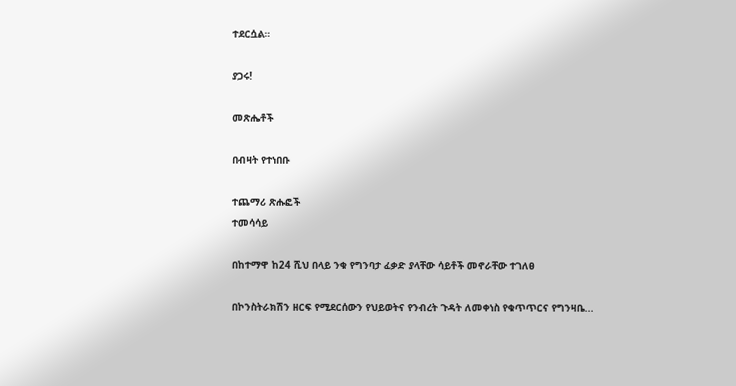ተደርሷል።

ያጋሩ!

መጽሔቶች

በብዛት የተነበቡ

ተጨማሪ ጽሑፎች
ተመሳሳይ

በከተማዋ ከ24 ሺህ በላይ ንቁ የግንባታ ፈቃድ ያላቸው ሳይቶች መኖራቸው ተገለፀ

በኮንስትራክሽን ዘርፍ የሚደርሰውን የህይወትና የንብረት ጉዳት ለመቀነስ የቁጥጥርና የግንዛቤ...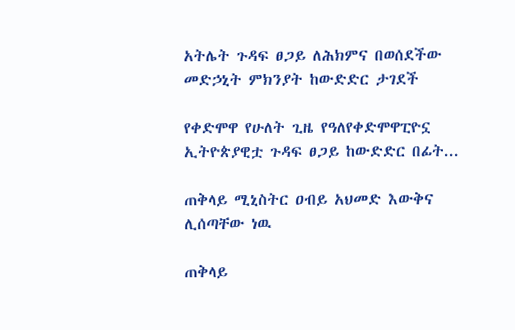አትሌት ጉዳፍ ፀጋይ ለሕክምና በወሰደችው መድኃኒት ምክንያት ከውድድር ታገደች

የቀድሞዋ የሁለት ጊዜ የዓለየቀድሞዋፒዮኗ ኢትዮጵያዊቷ ጉዳፍ ፀጋይ ከውድድር በፊት...

ጠቅላይ ሚኒስትር ዐብይ አህመድ እውቅና ሊሰጣቸው ነዉ

ጠቅላይ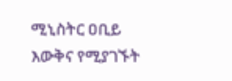ሚኒስትር ዐቢይ እውቅና የሚያገኙት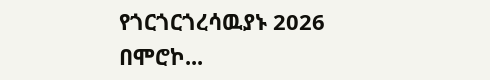የጎርጎርጎረሳዉያኑ 2026 በሞሮኮ...